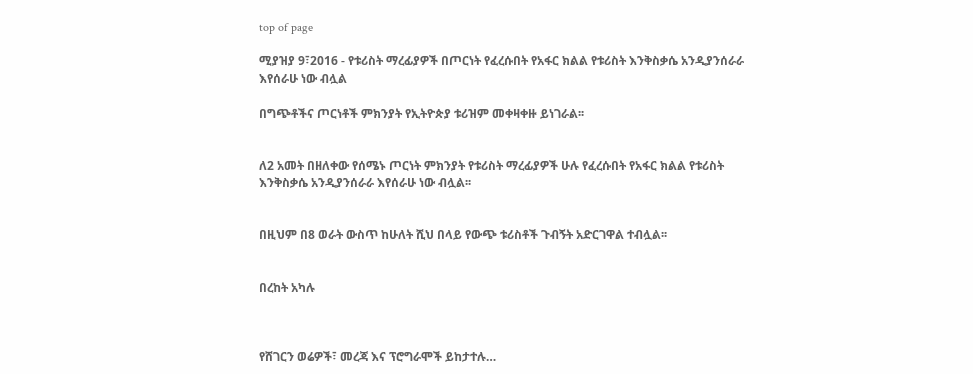top of page

ሚያዝያ 9፣2016 - የቱሪስት ማረፊያዎች በጦርነት የፈረሱበት የአፋር ክልል የቱሪስት እንቅስቃሴ አንዲያንሰራራ እየሰራሁ ነው ብሏል

በግጭቶችና ጦርነቶች ምክንያት የኢትዮጵያ ቱሪዝም መቀዛቀዙ ይነገራል፡፡


ለ2 አመት በዘለቀው የሰሜኑ ጦርነት ምክንያት የቱሪስት ማረፊያዎች ሁሉ የፈረሱበት የአፋር ክልል የቱሪስት እንቅስቃሴ አንዲያንሰራራ እየሰራሁ ነው ብሏል፡፡


በዚህም በ8 ወራት ውስጥ ከሁለት ሺህ በላይ የውጭ ቱሪስቶች ጉብኝት አድርገዋል ተብሏል፡፡


በረከት አካሉ



የሸገርን ወሬዎች፣ መረጃ እና ፕሮግራሞች ይከታተሉ…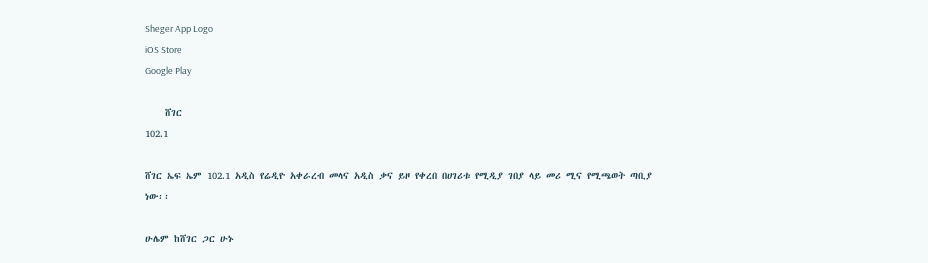Sheger App Logo
iOS Store
Google Play

    ሸገር
102.1

ሸገር ኤፍ ኤም 102.1 አዲስ የሬዲዮ አቀራረብ መላና አዲስ ቃና ይዞ የቀረበ በሀገሪቱ የሚዲያ ገበያ ላይ መሪ ሚና የሚጫወት ጣቢያ ነው፡፡

ሁሌም ከሸገር ጋር ሁኑ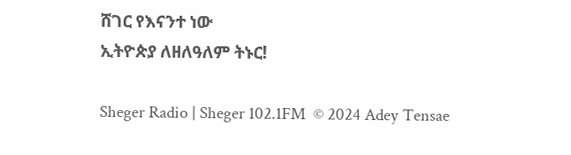ሸገር የእናንተ ነው
ኢትዮጵያ ለዘለዓለም ትኑር!

Sheger Radio | Sheger 102.1FM  © 2024 Adey Tensae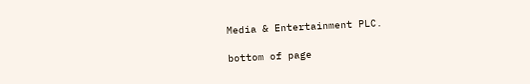Media & Entertainment PLC.

bottom of page